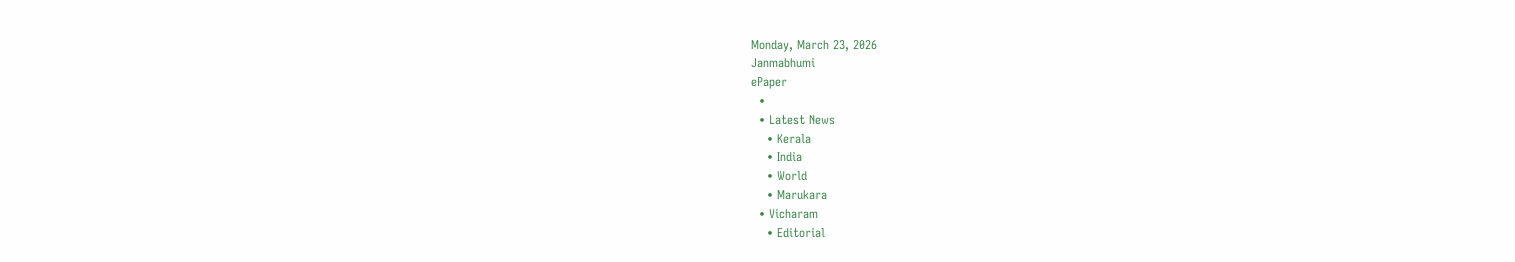Monday, March 23, 2026
Janmabhumi
ePaper
  •
  • Latest News
    • Kerala
    • India
    • World
    • Marukara
  • Vicharam
    • Editorial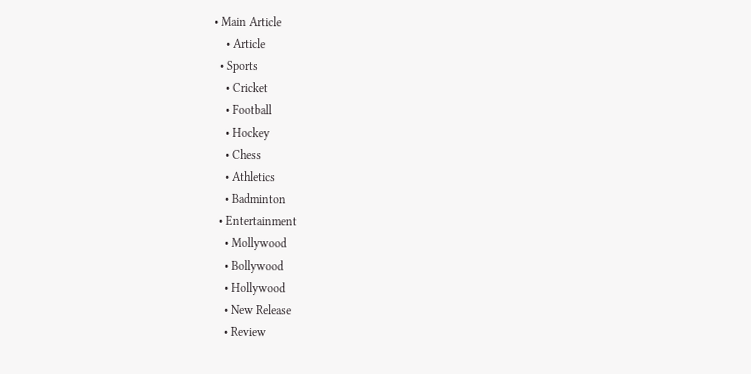• Main Article
    • Article
  • Sports
    • Cricket
    • Football
    • Hockey
    • Chess
    • Athletics
    • Badminton
  • Entertainment
    • Mollywood
    • Bollywood
    • Hollywood
    • New Release
    • Review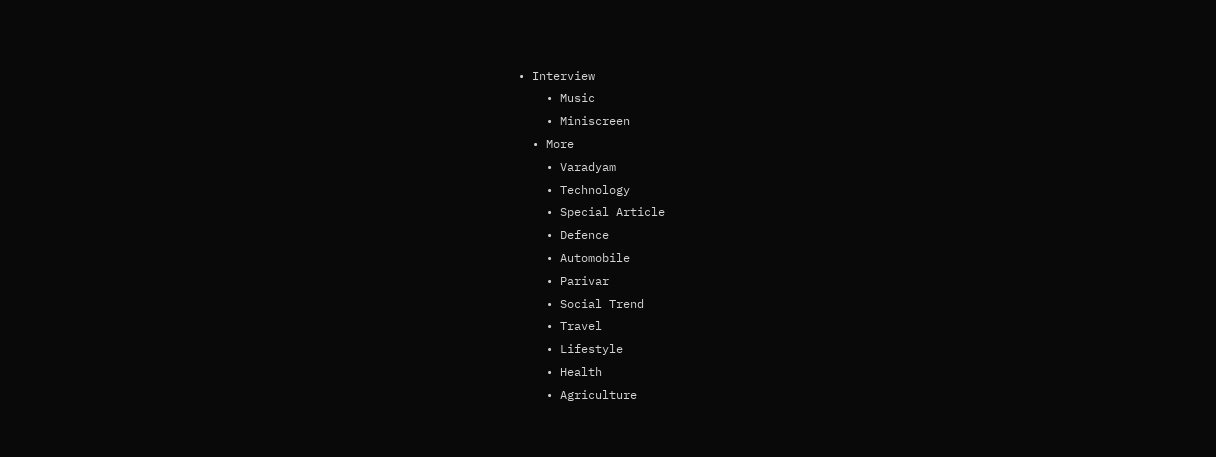• Interview
    • Music
    • Miniscreen
  • More
    • Varadyam
    • Technology
    • Special Article
    • Defence
    • Automobile
    • Parivar
    • Social Trend
    • Travel
    • Lifestyle
    • Health
    • Agriculture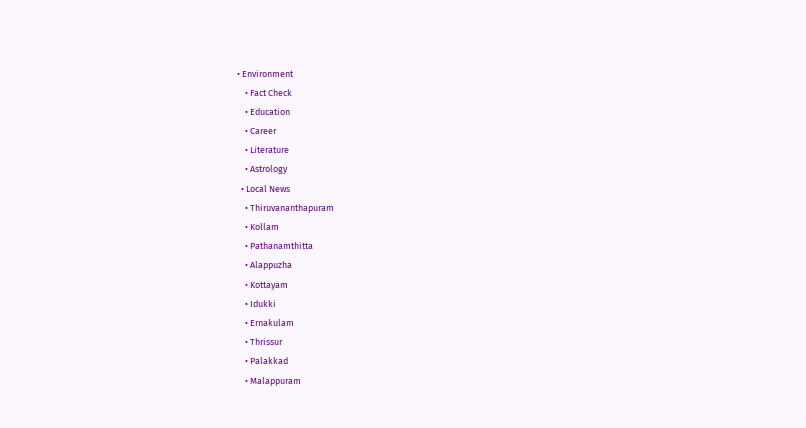• Environment
    • Fact Check
    • Education
    • Career
    • Literature
    • Astrology
  • Local News
    • Thiruvananthapuram
    • Kollam
    • Pathanamthitta
    • Alappuzha
    • Kottayam
    • Idukki
    • Ernakulam
    • Thrissur
    • Palakkad
    • Malappuram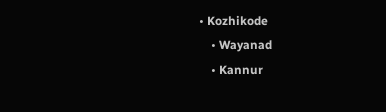• Kozhikode
    • Wayanad
    • Kannur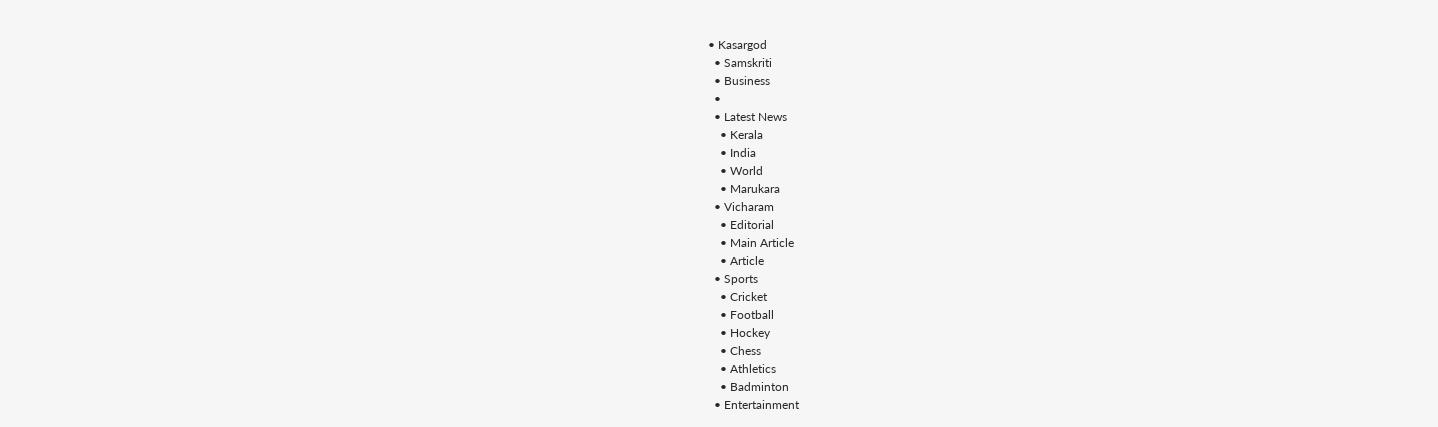• Kasargod
  • Samskriti
  • Business
  •
  • Latest News
    • Kerala
    • India
    • World
    • Marukara
  • Vicharam
    • Editorial
    • Main Article
    • Article
  • Sports
    • Cricket
    • Football
    • Hockey
    • Chess
    • Athletics
    • Badminton
  • Entertainment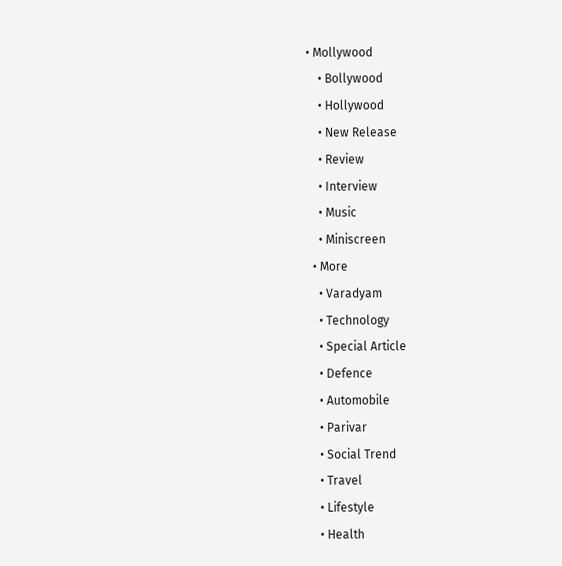• Mollywood
    • Bollywood
    • Hollywood
    • New Release
    • Review
    • Interview
    • Music
    • Miniscreen
  • More
    • Varadyam
    • Technology
    • Special Article
    • Defence
    • Automobile
    • Parivar
    • Social Trend
    • Travel
    • Lifestyle
    • Health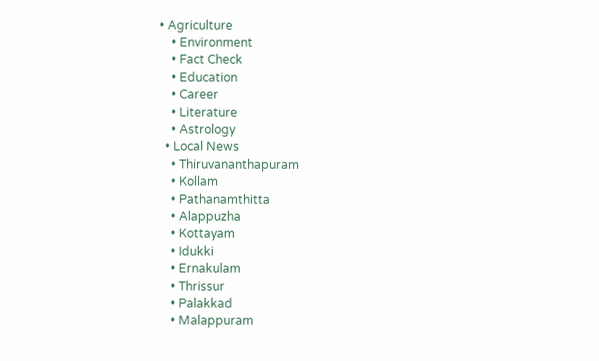• Agriculture
    • Environment
    • Fact Check
    • Education
    • Career
    • Literature
    • Astrology
  • Local News
    • Thiruvananthapuram
    • Kollam
    • Pathanamthitta
    • Alappuzha
    • Kottayam
    • Idukki
    • Ernakulam
    • Thrissur
    • Palakkad
    • Malappuram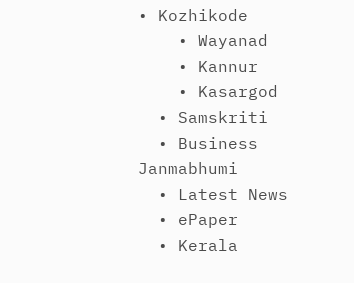• Kozhikode
    • Wayanad
    • Kannur
    • Kasargod
  • Samskriti
  • Business
Janmabhumi
  • Latest News
  • ePaper
  • Kerala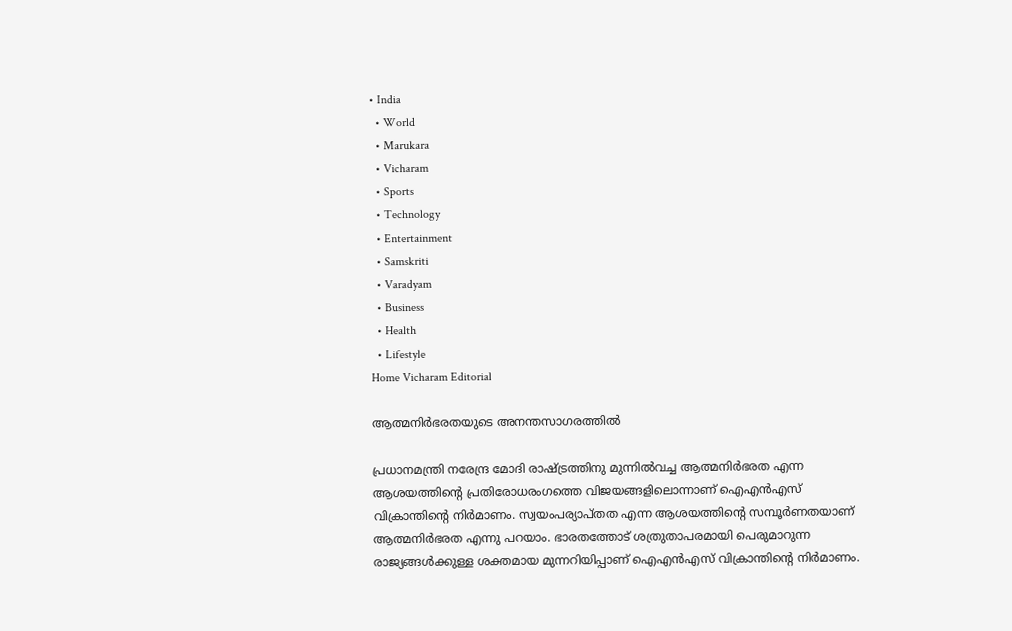• India
  • World
  • Marukara
  • Vicharam
  • Sports
  • Technology
  • Entertainment
  • Samskriti
  • Varadyam
  • Business
  • Health
  • Lifestyle
Home Vicharam Editorial

ആത്മനിര്‍ഭരതയുടെ അനന്തസാഗരത്തില്‍

പ്രധാനമന്ത്രി നരേന്ദ്ര മോദി രാഷ്‌ട്രത്തിനു മുന്നില്‍വച്ച ആത്മനിര്‍ഭരത എന്ന ആശയത്തിന്റെ പ്രതിരോധരംഗത്തെ വിജയങ്ങളിലൊന്നാണ് ഐഎന്‍എസ് വിക്രാന്തിന്റെ നിര്‍മാണം. സ്വയംപര്യാപ്തത എന്ന ആശയത്തിന്റെ സമ്പൂര്‍ണതയാണ് ആത്മനിര്‍ഭരത എന്നു പറയാം. ഭാരതത്തോട് ശത്രുതാപരമായി പെരുമാറുന്ന രാജ്യങ്ങള്‍ക്കുള്ള ശക്തമായ മുന്നറിയിപ്പാണ് ഐഎന്‍എസ് വിക്രാന്തിന്റെ നിര്‍മാണം.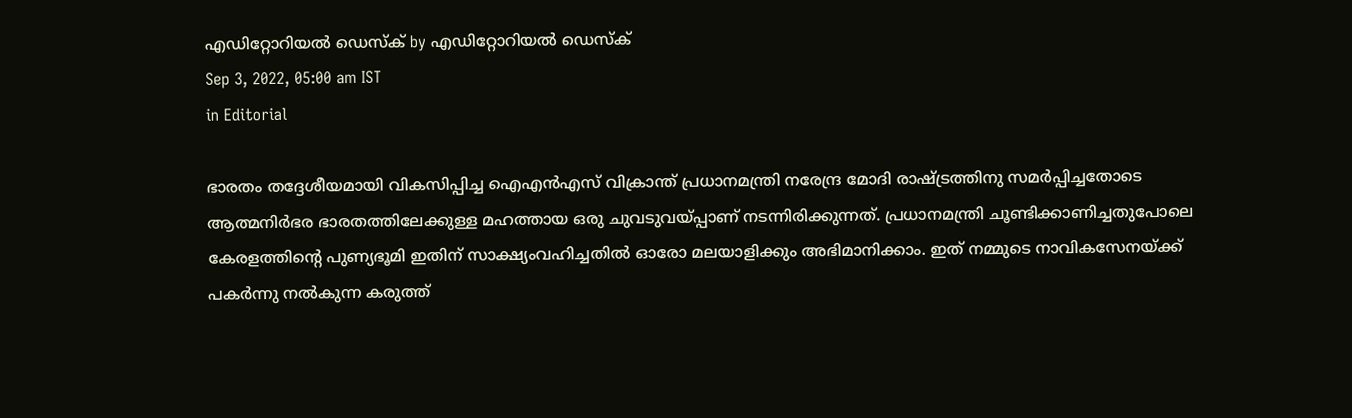എഡിറ്റോറിയൽ ഡെസ്ക് by എഡിറ്റോറിയൽ ഡെസ്ക്
Sep 3, 2022, 05:00 am IST
in Editorial

ഭാരതം തദ്ദേശീയമായി വികസിപ്പിച്ച ഐഎന്‍എസ് വിക്രാന്ത് പ്രധാനമന്ത്രി നരേന്ദ്ര മോദി രാഷ്‌ട്രത്തിനു സമര്‍പ്പിച്ചതോടെ ആത്മനിര്‍ഭര ഭാരതത്തിലേക്കുള്ള മഹത്തായ ഒരു ചുവടുവയ്‌പ്പാണ് നടന്നിരിക്കുന്നത്. പ്രധാനമന്ത്രി ചൂണ്ടിക്കാണിച്ചതുപോലെ കേരളത്തിന്റെ പുണ്യഭൂമി ഇതിന് സാക്ഷ്യംവഹിച്ചതില്‍ ഓരോ മലയാളിക്കും അഭിമാനിക്കാം. ഇത് നമ്മുടെ നാവികസേനയ്‌ക്ക് പകര്‍ന്നു നല്‍കുന്ന കരുത്ത്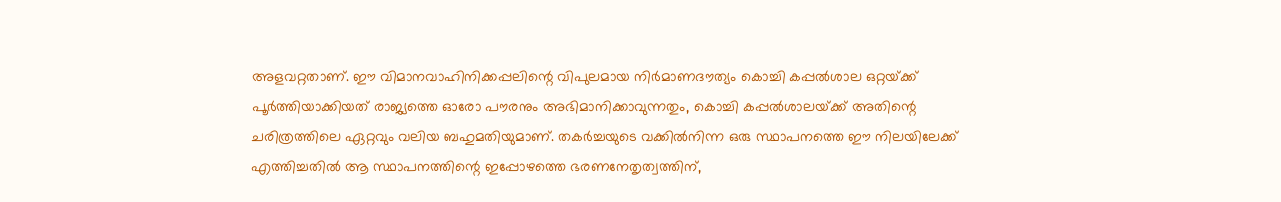അളവറ്റതാണ്. ഈ വിമാനവാഹിനിക്കപ്പലിന്റെ വിപുലമായ നിര്‍മാണദൗത്യം കൊച്ചി കപ്പല്‍ശാല ഒറ്റയ്‌ക്ക് പൂര്‍ത്തിയാക്കിയത് രാജ്യത്തെ ഓരോ പൗരനും അഭിമാനിക്കാവുന്നതും, കൊച്ചി കപ്പല്‍ശാലയ്‌ക്ക് അതിന്റെ ചരിത്രത്തിലെ ഏറ്റവും വലിയ ബഹുമതിയുമാണ്. തകര്‍ച്ചയുടെ വക്കില്‍നിന്ന ഒരു സ്ഥാപനത്തെ ഈ നിലയിലേക്ക് എത്തിച്ചതില്‍ ആ സ്ഥാപനത്തിന്റെ ഇപ്പോഴത്തെ ഭരണനേതൃത്വത്തിന്,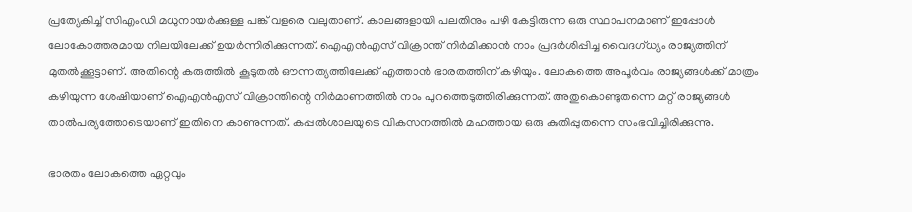പ്രത്യേകിച്ച് സിഎംഡി മധുനായര്‍ക്കുള്ള പങ്ക് വളരെ വലുതാണ്. കാലങ്ങളായി പലതിനും പഴി കേട്ടിരുന്ന ഒരു സ്ഥാപനമാണ് ഇപ്പോള്‍ ലോകോത്തരമായ നിലയിലേക്ക് ഉയര്‍ന്നിരിക്കുന്നത്. ഐഎന്‍എസ് വിക്രാന്ത് നിര്‍മിക്കാന്‍ നാം പ്രദര്‍ശിപ്പിച്ച വൈദഗ്ധ്യം രാജ്യത്തിന് മുതല്‍ക്കൂട്ടാണ്. അതിന്റെ കരുത്തില്‍ കൂടുതല്‍ ഔന്നത്യത്തിലേക്ക് എത്താന്‍ ഭാരതത്തിന് കഴിയും. ലോകത്തെ അപൂര്‍വം രാജ്യങ്ങള്‍ക്ക് മാത്രം കഴിയുന്ന ശേഷിയാണ് ഐഎന്‍എസ് വിക്രാന്തിന്റെ നിര്‍മാണത്തില്‍ നാം പുറത്തെടുത്തിരിക്കുന്നത്. അതുകൊണ്ടുതന്നെ മറ്റ് രാജ്യങ്ങള്‍ താല്‍പര്യത്തോടെയാണ് ഇതിനെ കാണുന്നത്. കപ്പല്‍ശാലയുടെ വികസനത്തില്‍ മഹത്തായ ഒരു കുതിപ്പുതന്നെ സംഭവിച്ചിരിക്കുന്നു.

ഭാരതം ലോകത്തെ ഏറ്റവും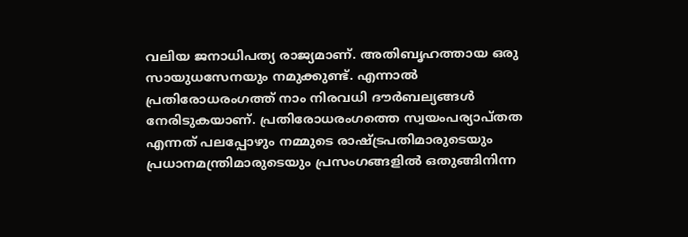വലിയ ജനാധിപത്യ രാജ്യമാണ്. അതിബൃഹത്തായ ഒരു സായുധസേനയും നമുക്കുണ്ട്. എന്നാല്‍ പ്രതിരോധരംഗത്ത് നാം നിരവധി ദൗര്‍ബല്യങ്ങള്‍ നേരിടുകയാണ്. പ്രതിരോധരംഗത്തെ സ്വയംപര്യാപ്തത എന്നത് പലപ്പോഴും നമ്മുടെ രാഷ്‌ട്രപതിമാരുടെയും പ്രധാനമന്ത്രിമാരുടെയും പ്രസംഗങ്ങളില്‍ ഒതുങ്ങിനിന്ന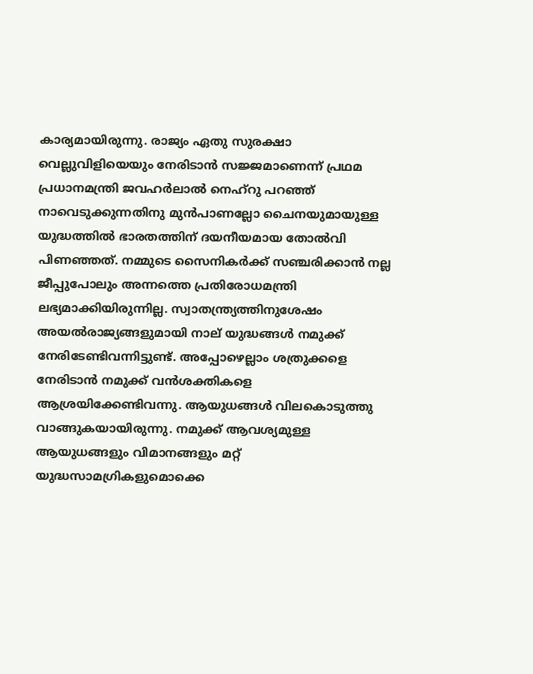കാര്യമായിരുന്നു. രാജ്യം ഏതു സുരക്ഷാ വെല്ലുവിളിയെയും നേരിടാന്‍ സജ്ജമാണെന്ന് പ്രഥമ പ്രധാനമന്ത്രി ജവഹര്‍ലാല്‍ നെഹ്‌റു പറഞ്ഞ് നാവെടുക്കുന്നതിനു മുന്‍പാണല്ലോ ചൈനയുമായുള്ള യുദ്ധത്തില്‍ ഭാരതത്തിന് ദയനീയമായ തോല്‍വി പിണഞ്ഞത്. നമ്മുടെ സൈനികര്‍ക്ക് സഞ്ചരിക്കാന്‍ നല്ല ജീപ്പുപോലും അന്നത്തെ പ്രതിരോധമന്ത്രി ലഭ്യമാക്കിയിരുന്നില്ല. സ്വാതന്ത്ര്യത്തിനുശേഷം അയല്‍രാജ്യങ്ങളുമായി നാല് യുദ്ധങ്ങള്‍ നമുക്ക് നേരിടേണ്ടിവന്നിട്ടുണ്ട്. അപ്പോഴെല്ലാം ശത്രുക്കളെ നേരിടാന്‍ നമുക്ക് വന്‍ശക്തികളെ ആശ്രയിക്കേണ്ടിവന്നു. ആയുധങ്ങള്‍ വിലകൊടുത്തു വാങ്ങുകയായിരുന്നു. നമുക്ക് ആവശ്യമുള്ള ആയുധങ്ങളും വിമാനങ്ങളും മറ്റ് യുദ്ധസാമഗ്രികളുമൊക്കെ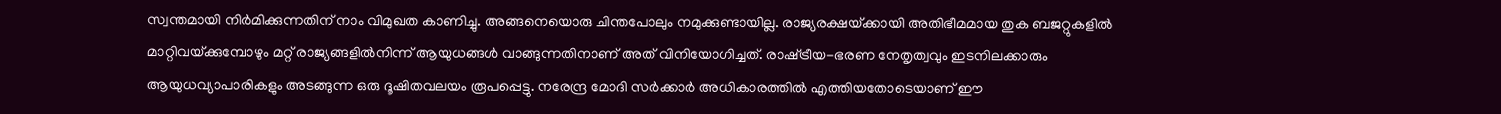സ്വന്തമായി നിര്‍മിക്കുന്നതിന് നാം വിമുഖത കാണിച്ചു. അങ്ങനെയൊരു ചിന്തപോലും നമുക്കുണ്ടായില്ല. രാജ്യരക്ഷയ്‌ക്കായി അതിഭീമമായ തുക ബജറ്റുകളില്‍ മാറ്റിവയ്‌ക്കുമ്പോഴും മറ്റ് രാജ്യങ്ങളില്‍നിന്ന് ആയുധങ്ങള്‍ വാങ്ങുന്നതിനാണ് അത് വിനിയോഗിച്ചത്. രാഷ്‌ട്രീയ-ഭരണ നേതൃത്വവും ഇടനിലക്കാരും ആയുധവ്യാപാരികളും അടങ്ങുന്ന ഒരു ദൂഷിതവലയം രൂപപ്പെട്ടു. നരേന്ദ്ര മോദി സര്‍ക്കാര്‍ അധികാരത്തില്‍ എത്തിയതോടെയാണ് ഈ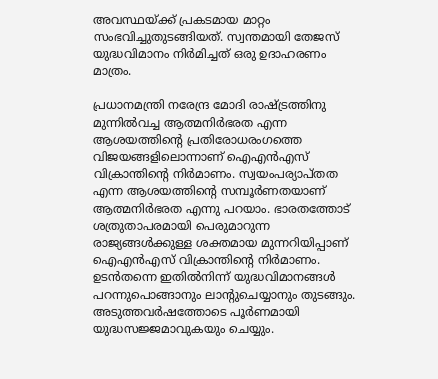അവസ്ഥയ്‌ക്ക് പ്രകടമായ മാറ്റം സംഭവിച്ചുതുടങ്ങിയത്. സ്വന്തമായി തേജസ് യുദ്ധവിമാനം നിര്‍മിച്ചത് ഒരു ഉദാഹരണം മാത്രം.

പ്രധാനമന്ത്രി നരേന്ദ്ര മോദി രാഷ്‌ട്രത്തിനു മുന്നില്‍വച്ച ആത്മനിര്‍ഭരത എന്ന ആശയത്തിന്റെ പ്രതിരോധരംഗത്തെ വിജയങ്ങളിലൊന്നാണ് ഐഎന്‍എസ് വിക്രാന്തിന്റെ നിര്‍മാണം. സ്വയംപര്യാപ്തത എന്ന ആശയത്തിന്റെ സമ്പൂര്‍ണതയാണ് ആത്മനിര്‍ഭരത എന്നു പറയാം. ഭാരതത്തോട് ശത്രുതാപരമായി പെരുമാറുന്ന രാജ്യങ്ങള്‍ക്കുള്ള ശക്തമായ മുന്നറിയിപ്പാണ് ഐഎന്‍എസ് വിക്രാന്തിന്റെ നിര്‍മാണം. ഉടന്‍തന്നെ ഇതില്‍നിന്ന് യുദ്ധവിമാനങ്ങള്‍ പറന്നുപൊങ്ങാനും ലാന്റുചെയ്യാനും തുടങ്ങും. അടുത്തവര്‍ഷത്തോടെ പൂര്‍ണമായി യുദ്ധസജ്ജമാവുകയും ചെയ്യും.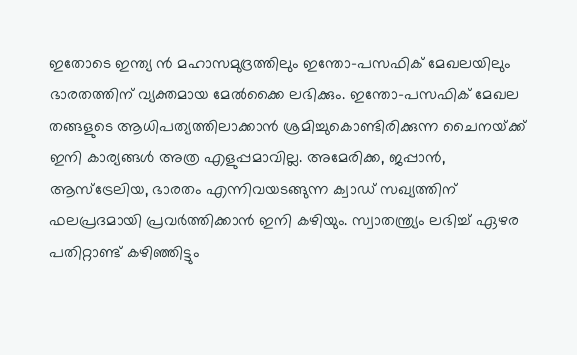ഇതോടെ ഇന്ത്യ ന്‍ മഹാസമുദ്രത്തിലും ഇന്തോ-പസഫിക് മേഖലയിലും ഭാരതത്തിന് വ്യക്തമായ മേല്‍ക്കൈ ലഭിക്കും. ഇന്തോ-പസഫിക് മേഖല തങ്ങളുടെ ആധിപത്യത്തിലാക്കാന്‍ ശ്രമിച്ചുകൊണ്ടിരിക്കുന്ന ചൈനയ്‌ക്ക് ഇനി കാര്യങ്ങള്‍ അത്ര എളുപ്പമാവില്ല. അമേരിക്ക, ജപ്പാന്‍, ആസ്‌ട്രേലിയ, ഭാരതം എന്നിവയടങ്ങുന്ന ക്വാഡ് സഖ്യത്തിന് ഫലപ്രദമായി പ്രവര്‍ത്തിക്കാന്‍ ഇനി കഴിയും. സ്വാതന്ത്ര്യം ലഭിച്ച് ഏഴര പതിറ്റാണ്ട് കഴിഞ്ഞിട്ടും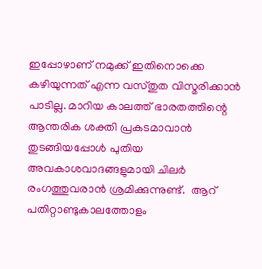ഇപ്പോഴാണ് നമുക്ക് ഇതിനൊക്കെ കഴിയുന്നത് എന്ന വസ്തുത വിസ്മരിക്കാന്‍ പാടില്ല. മാറിയ കാലത്ത് ഭാരതത്തിന്റെ ആന്തരിക ശക്തി പ്രകടമാവാന്‍ തുടങ്ങിയപ്പോള്‍ പുതിയ അവകാശവാദങ്ങളുമായി ചിലര്‍ രംഗത്തുവരാന്‍ ശ്രമിക്കുന്നുണ്ട്.  ആറ് പതിറ്റാണ്ടുകാലത്തോളം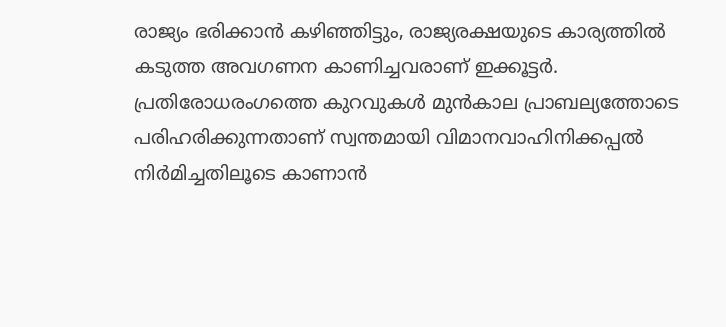രാജ്യം ഭരിക്കാന്‍ കഴിഞ്ഞിട്ടും, രാജ്യരക്ഷയുടെ കാര്യത്തില്‍ കടുത്ത അവഗണന കാണിച്ചവരാണ് ഇക്കൂട്ടര്‍. പ്രതിരോധരംഗത്തെ കുറവുകള്‍ മുന്‍കാല പ്രാബല്യത്തോടെ പരിഹരിക്കുന്നതാണ് സ്വന്തമായി വിമാനവാഹിനിക്കപ്പല്‍ നിര്‍മിച്ചതിലൂടെ കാണാന്‍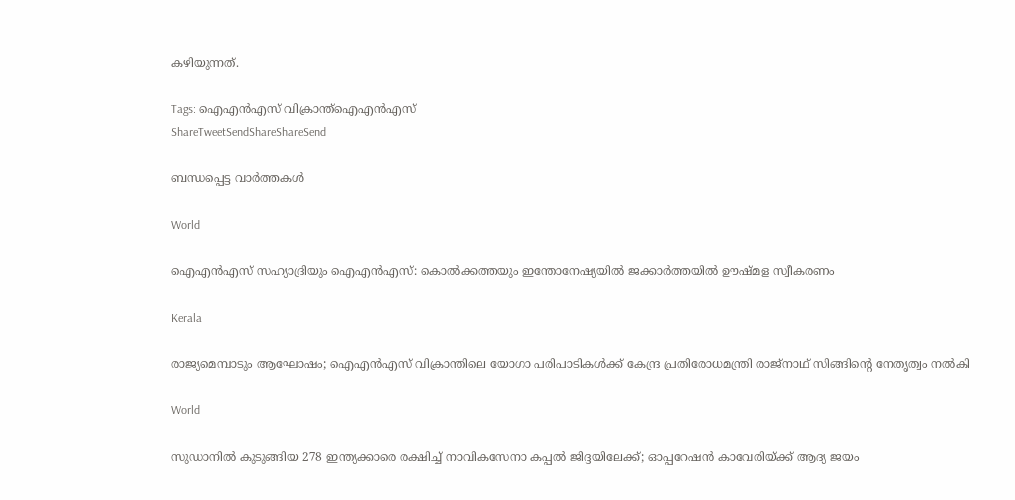കഴിയുന്നത്.

Tags: ഐഎന്‍എസ് വിക്രാന്ത്ഐഎന്‍എസ്
ShareTweetSendShareShareSend

ബന്ധപ്പെട്ട വാര്‍ത്തകള്‍

World

ഐഎന്‍എസ് സഹ്യാദ്രിയും ഐഎന്‍എസ്: കൊല്‍ക്കത്തയും ഇന്തോനേഷ്യയില്‍ ജക്കാര്‍ത്തയില്‍ ഊഷ്മള സ്വീകരണം

Kerala

രാജ്യമെമ്പാടും ആഘോഷം; ഐഎന്‍എസ് വിക്രാന്തിലെ യോഗാ പരിപാടികള്‍ക്ക് കേന്ദ്ര പ്രതിരോധമന്ത്രി രാജ്നാഥ് സിങ്ങിന്റെ നേതൃത്വം നല്‍കി

World

സുഡാനില്‍ കുടുങ്ങിയ 278 ഇന്ത്യക്കാരെ രക്ഷിച്ച് നാവികസേനാ കപ്പല്‍ ജിദ്ദയിലേക്ക്; ഓപ്പറേഷന്‍ കാവേരിയ്‌ക്ക് ആദ്യ ജയം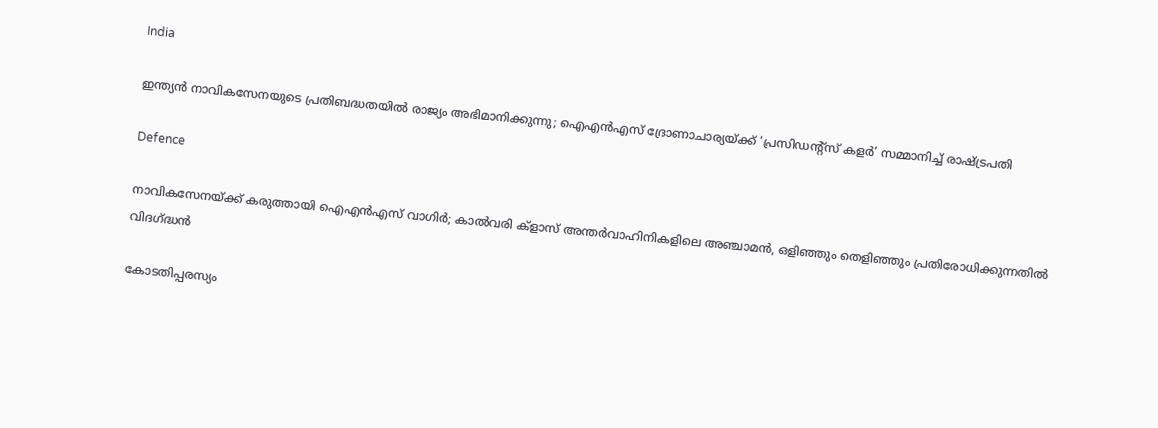India

ഇന്ത്യന്‍ നാവികസേനയുടെ പ്രതിബദ്ധതയില്‍ രാജ്യം അഭിമാനിക്കുന്നു; ഐഎന്‍എസ് ദ്രോണാചാര്യയ്‌ക്ക് ‘പ്രസിഡന്റ്‌സ് കളര്‍’ സമ്മാനിച്ച് രാഷ്‌ട്രപതി

Defence

നാവികസേനയ്‌ക്ക് കരുത്തായി ഐഎന്‍എസ് വാഗിര്‍; കാല്‍വരി ക്ളാസ് അന്തര്‍വാഹിനികളിലെ അഞ്ചാമൻ, ഒളിഞ്ഞും തെളിഞ്ഞും പ്രതിരോധിക്കുന്നതിൽ വിദഗ്‌ദ്ധൻ

കോടതിപ്പരസ്യം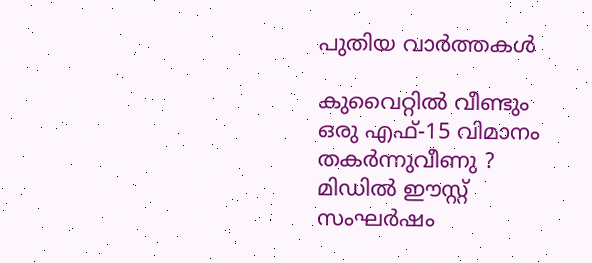പുതിയ വാര്‍ത്തകള്‍

കുവൈറ്റിൽ വീണ്ടും ഒരു എഫ്-15 വിമാനം തകർന്നുവീണു ? മിഡിൽ ഈസ്റ്റ് സംഘർഷം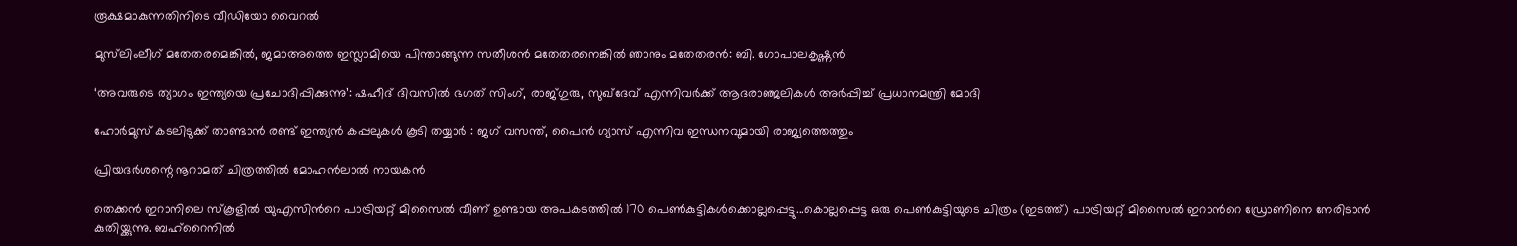രൂക്ഷമാകുന്നതിനിടെ വീഡിയോ വൈറൽ

മുസ്‌ലിംലീഗ് മതേതരമെങ്കിൽ, ജമാഅത്തെ ഇസ്ലാമിയെ പിന്താങ്ങുന്ന സതീശന്‍ മതേതരനെങ്കില്‍ ഞാനും മതേതരന്‍: ബി. ഗോപാലകൃഷ്ണൻ

‘അവരുടെ ത്യാഗം ഇന്ത്യയെ പ്രചോദിപ്പിക്കുന്നു’: ഷഹീദ് ദിവസിൽ ഭഗത് സിംഗ്, രാജ്ഗുരു, സുഖ്ദേവ് എന്നിവർക്ക് ആദരാഞ്ജലികൾ അർപ്പിച്ച് പ്രധാനമന്ത്രി മോദി

ഹോർമുസ് കടലിടുക്ക് താണ്ടാൻ രണ്ട് ഇന്ത്യൻ കപ്പലുകൾ കൂടി തയ്യാർ : ജഗ് വസന്ത്, പൈൻ ഗ്യാസ് എന്നിവ ഇന്ധനവുമായി രാജ്യത്തെത്തും

പ്രിയദർശന്റെ നൂറാമത് ചിത്രത്തിൽ മോഹൻലാൽ നായകൻ

തെക്കന്‍ ഇറാനിലെ സ്കൂളില്‍ യുഎസിന്‍റെ പാട്രിയറ്റ് മിസൈല്‍ വീണ് ഉണ്ടായ അപകടത്തില്‍ 170 പെണ്‍കുട്ടികള്‍ക്കൊല്ലപ്പെട്ടു...കൊല്ലപ്പെട്ട ഒരു പെണ്‍കുട്ടിയുടെ ചിത്രം (ഇടത്ത്) പാട്രിയറ്റ് മിസൈല്‍ ഇറാന്‍റെ ഡ്രോണിനെ നേരിടാന്‍ കുതിയ്ക്കുന്നു. ബഹ്റൈനില്‍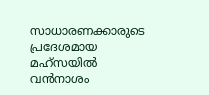സാധാരണക്കാരുടെ പ്രദേശമായ മഹ്സയില്‍ വന്‍നാശം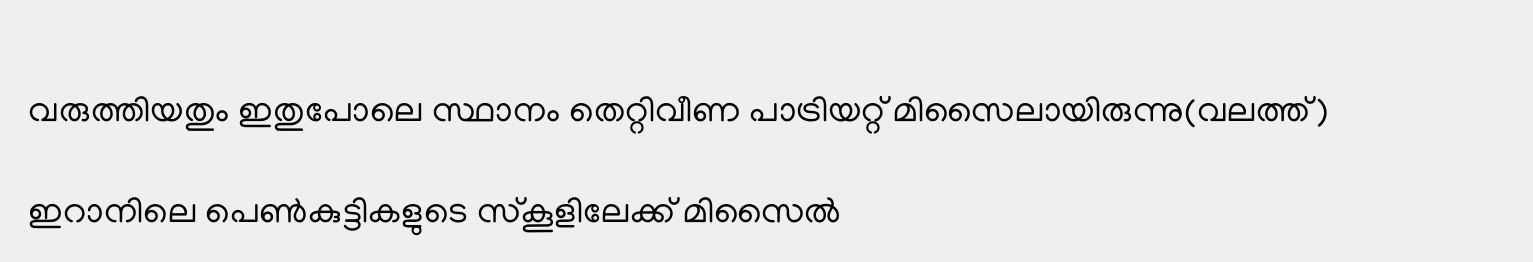വരുത്തിയതും ഇതുപോലെ സ്ഥാനം തെറ്റിവീണ പാട്രിയറ്റ് മിസൈലായിരുന്നു(വലത്ത്)

ഇറാനിലെ പെണ്‍കുട്ടികളുടെ സ്കൂളിലേക്ക് മിസൈല്‍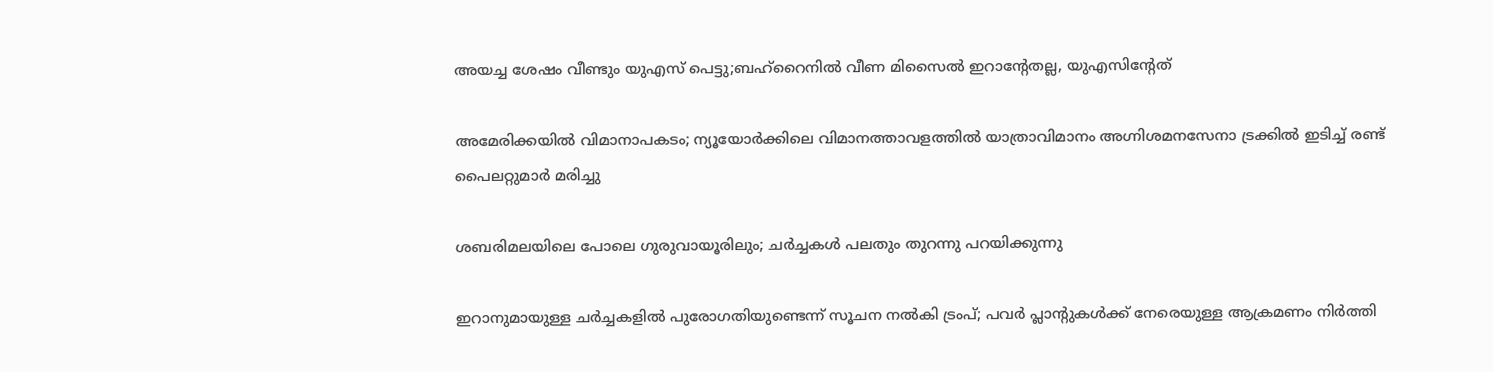അയച്ച ശേഷം വീണ്ടും യുഎസ് പെട്ടു;ബഹ്റൈനില്‍ വീണ മിസൈല്‍ ഇറാന്‍റേതല്ല, യുഎസിന്‍റേത്

അമേരിക്കയില്‍ വിമാനാപകടം; ന്യൂയോർക്കിലെ വിമാനത്താവളത്തിൽ യാത്രാവിമാനം അഗ്നിശമനസേനാ ട്രക്കിൽ ഇടിച്ച് രണ്ട് പൈലറ്റുമാർ മരിച്ചു

ശബരിമലയിലെ പോലെ ഗുരുവായൂരിലും; ചർച്ചകൾ പലതും തുറന്നു പറയിക്കുന്നു

ഇറാനുമായുള്ള ചർച്ചകളിൽ പുരോഗതിയുണ്ടെന്ന് സൂചന നൽകി ട്രംപ്; പവർ പ്ലാൻ്റുകൾക്ക് നേരെയുള്ള ആക്രമണം നിർത്തി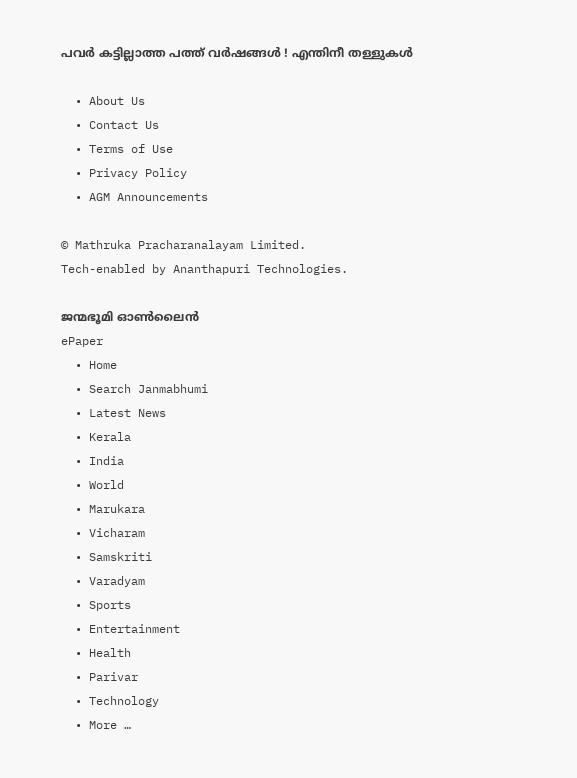പവര്‍ കട്ടില്ലാത്ത പത്ത് വര്‍ഷങ്ങള്‍ ! എന്തിനീ തള്ളുകള്‍

  • About Us
  • Contact Us
  • Terms of Use
  • Privacy Policy
  • AGM Announcements

© Mathruka Pracharanalayam Limited.
Tech-enabled by Ananthapuri Technologies.

ജന്മഭൂമി ഓണ്‍ലൈന്‍
ePaper
  • Home
  • Search Janmabhumi
  • Latest News
  • Kerala
  • India
  • World
  • Marukara
  • Vicharam
  • Samskriti
  • Varadyam
  • Sports
  • Entertainment
  • Health
  • Parivar
  • Technology
  • More …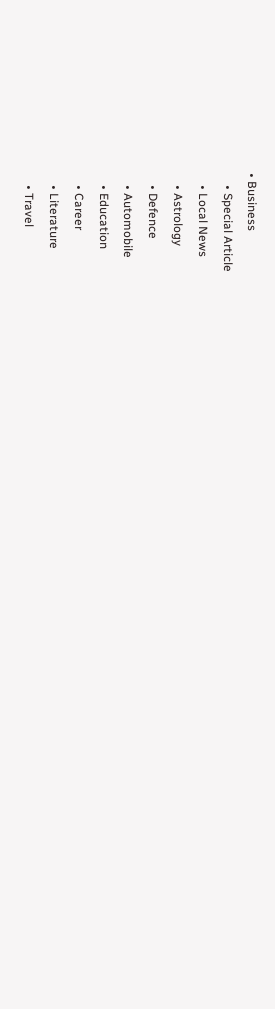• Business
    • Special Article
    • Local News
    • Astrology
    • Defence
    • Automobile
    • Education
    • Career
    • Literature
    • Travel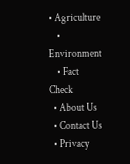• Agriculture
    • Environment
    • Fact Check
  • About Us
  • Contact Us
  • Privacy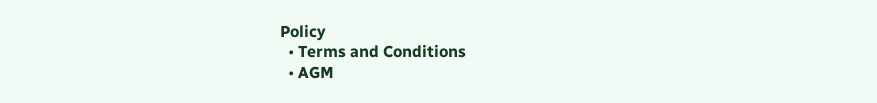Policy
  • Terms and Conditions
  • AGM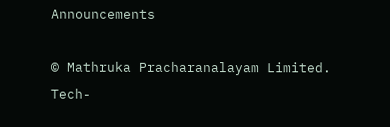Announcements

© Mathruka Pracharanalayam Limited.
Tech-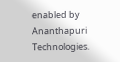enabled by Ananthapuri Technologies.